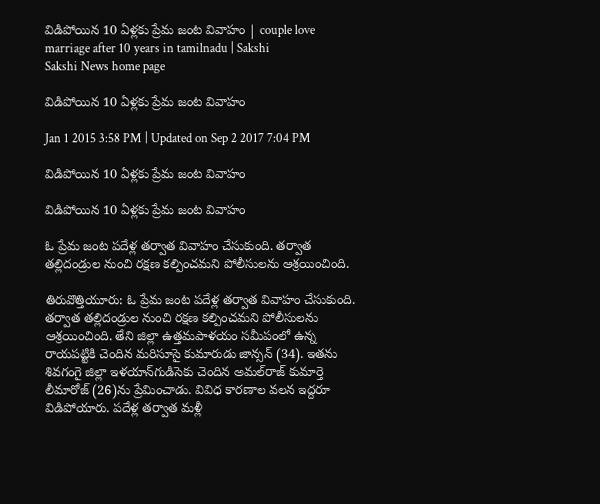విడిపోయిన 10 ఏళ్లకు ప్రేమ జంట వివాహం | couple love marriage after 10 years in tamilnadu | Sakshi
Sakshi News home page

విడిపోయిన 10 ఏళ్లకు ప్రేమ జంట వివాహం

Jan 1 2015 3:58 PM | Updated on Sep 2 2017 7:04 PM

విడిపోయిన 10 ఏళ్లకు ప్రేమ జంట వివాహం

విడిపోయిన 10 ఏళ్లకు ప్రేమ జంట వివాహం

ఓ ప్రేమ జంట పదేళ్ల తర్వాత వివాహం చేసుకుంది. తర్వాత తల్లిదండ్రుల నుంచి రక్షణ కల్పించమని పోలీసులను ఆశ్రయించింది.

తిరువొత్తియూరు: ఓ ప్రేమ జంట పదేళ్ల తర్వాత వివాహం చేసుకుంది. తర్వాత తల్లిదండ్రుల నుంచి రక్షణ కల్పించమని పోలీసులను ఆశ్రయించింది. తేని జిల్లా ఉత్తమపాళయం సమీపంలో ఉన్న రాయపట్టికి చెందిన మరిసూసై కుమారుడు జాన్సన్ (34). ఇతను శివగంగై జిల్లా ఇళయాన్‌గుడిసెకు చెందిన అమల్‌రాజ్ కుమార్తె లీమారోజ్ (26)ను ప్రేమించాడు. వివిధ కారణాల వలన ఇద్దరూ విడిపోయారు. పదేళ్ల తర్వాత మళ్లీ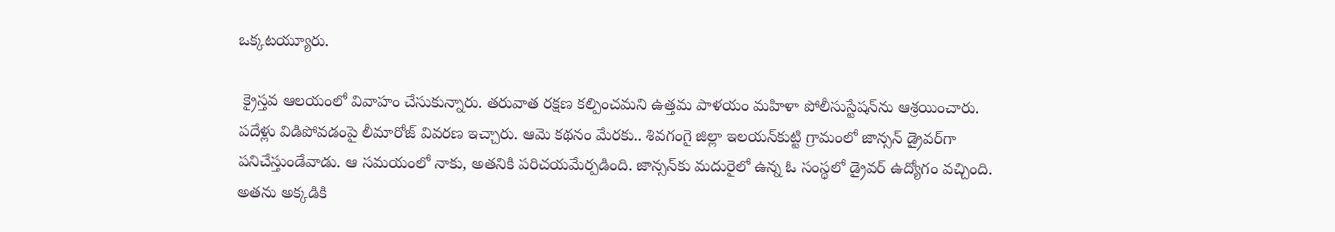ఒక్కటయ్యూరు.

 క్రైస్తవ ఆలయంలో వివాహం చేసుకున్నారు. తరువాత రక్షణ కల్పించమని ఉత్తమ పాళయం మహిళా పోలీసుస్టేషన్‌ను ఆశ్రయించారు. పదేళ్లు విడిపోవడంపై లీమారోజ్ వివరణ ఇచ్చారు. ఆమె కథనం మేరకు.. శివగంగై జిల్లా ఇలయన్‌కుట్టి గ్రామంలో జాన్సన్ డ్రైవర్‌గా పనిచేస్తుండేవాడు. ఆ సమయంలో నాకు, అతనికి పరిచయమేర్పడింది. జాన్సన్‌కు మదురైలో ఉన్న ఓ సంస్థలో డ్రైవర్ ఉద్యోగం వచ్చింది. అతను అక్కడికి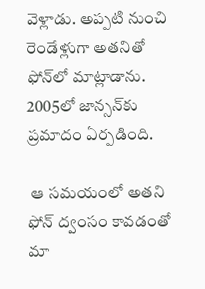వెళ్లాడు. అప్పటి నుంచి రెండేళ్లుగా అతనితో ఫోన్‌లో మాట్లాడాను. 2005లో జాన్సన్‌కు ప్రమాదం ఏర్పడింది.

 ఆ సమయంలో అతని ఫోన్ ద్వంసం కావడంతో మా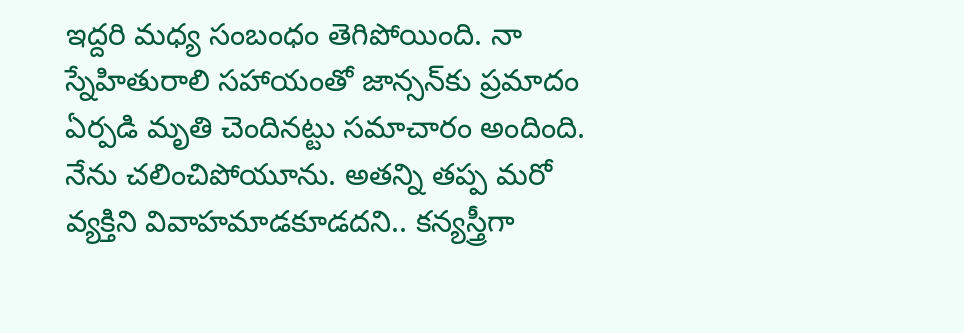ఇద్దరి మధ్య సంబంధం తెగిపోయింది. నా స్నేహితురాలి సహాయంతో జాన్సన్‌కు ప్రమాదం ఏర్పడి మృతి చెందినట్టు సమాచారం అందింది. నేను చలించిపోయూను. అతన్ని తప్ప మరో వ్యక్తిని వివాహమాడకూడదని.. కన్యస్త్రీగా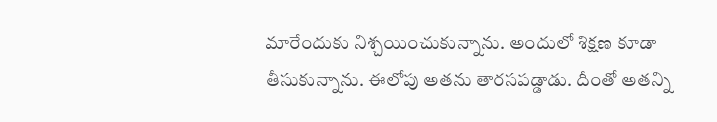మారేందుకు నిశ్చయించుకున్నాను. అందులో శిక్షణ కూడా తీసుకున్నాను. ఈలోపు అతను తారసపడ్డాడు. దీంతో అతన్ని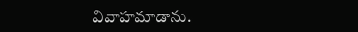వివాహమాడాను.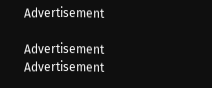Advertisement

Advertisement
Advertisement